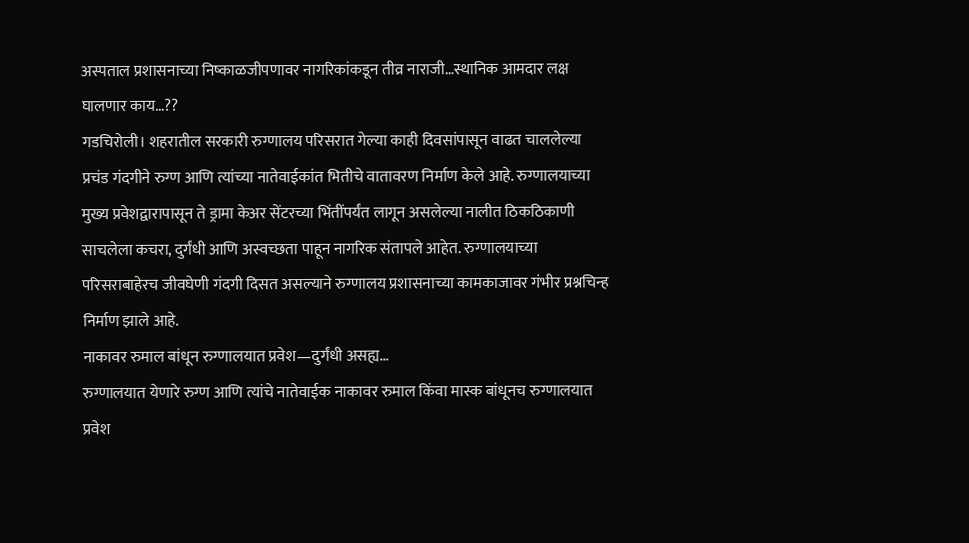अस्पताल प्रशासनाच्या निष्काळजीपणावर नागरिकांकडून तीव्र नाराजी…स्थानिक आमदार लक्ष घालणार काय…??
गडचिरोली। शहरातील सरकारी रुग्णालय परिसरात गेल्या काही दिवसांपासून वाढत चाललेल्या प्रचंड गंदगीने रुग्ण आणि त्यांच्या नातेवाईकांत भितीचे वातावरण निर्माण केले आहे. रुग्णालयाच्या मुख्य प्रवेशद्वारापासून ते ड्रामा केअर सेंटरच्या भिंतींपर्यंत लागून असलेल्या नालीत ठिकठिकाणी साचलेला कचरा, दुर्गंधी आणि अस्वच्छता पाहून नागरिक संतापले आहेत. रुग्णालयाच्या परिसराबाहेरच जीवघेणी गंदगी दिसत असल्याने रुग्णालय प्रशासनाच्या कामकाजावर गंभीर प्रश्नचिन्ह निर्माण झाले आहे.
नाकावर रुमाल बांधून रुग्णालयात प्रवेश—दुर्गंधी असह्य…
रुग्णालयात येणारे रुग्ण आणि त्यांचे नातेवाईक नाकावर रुमाल किंवा मास्क बांधूनच रुग्णालयात प्रवेश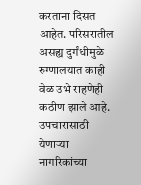करताना दिसत आहेत. परिसरातील असह्य दुर्गंधीमुळे रुग्णालयात काही वेळ उभे राहणेही कठीण झाले आहे. उपचारासाठी येणाऱ्या नागरिकांच्या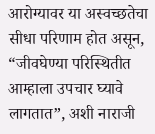आरोग्यावर या अस्वच्छतेचा सीधा परिणाम होत असून, “जीवघेण्या परिस्थितीत आम्हाला उपचार घ्यावे लागतात”, अशी नाराजी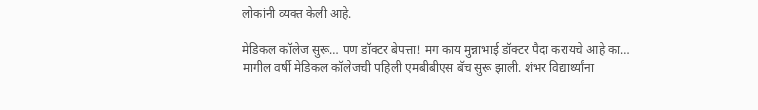लोकांनी व्यक्त केली आहे.

मेडिकल कॉलेज सुरू… पण डॉक्टर बेपत्ता! मग काय मुन्नाभाई डॉक्टर पैदा करायचे आहे का…
मागील वर्षी मेडिकल कॉलेजची पहिली एमबीबीएस बॅच सुरू झाली. शंभर विद्यार्थ्यांना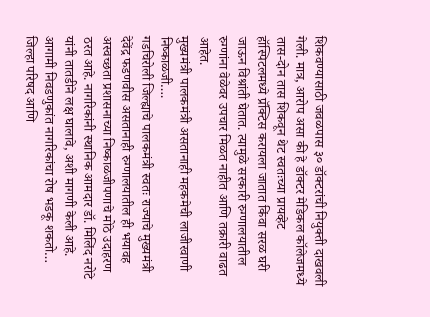शिकवण्यासाठी जवळपास ३० डॉक्टरांची नियुक्ती दाखवली गेली. मात्र, आरोप असा की हे डॉक्टर मेडिकल कॉलेजमध्ये तास-दोन तास शिकवून थेट स्वतःच्या प्रायव्हेट हॉस्पिटलमध्ये प्रॅक्टिस करायला जातात किंवा सरळ घरी जाऊन विश्रांती घेतात. त्यामुळे सरकारी रुग्णालयातील रुग्णांना वेळेवर उपचार मिळत नाहीत आणि तक्रारी वाढत आहेत.
मुख्यमंत्री पालकमंत्री असतानाही महकमेची लाजीरवाणी निष्काळजी….
गडचिरोली जिल्ह्याचे पालकमंत्री स्वतः राज्याचे मुख्यमंत्री देवेंद्र फडणवीस असतानाही रुग्णालयातील ही भयावह अस्वच्छता प्रशासनाच्या निष्काळजीपणाचे मोठे उदाहरण ठरत आहे. नागरिकांनी स्थानिक आमदार डॉ. मिलिंद नरोटे यांनी तातडीने लक्ष घालावे, अशी मागणी केली आहे.
आगामी निवडणुकांत नागरिकांचा रोष भडकू शकतो…
जिल्हा परिषद आणि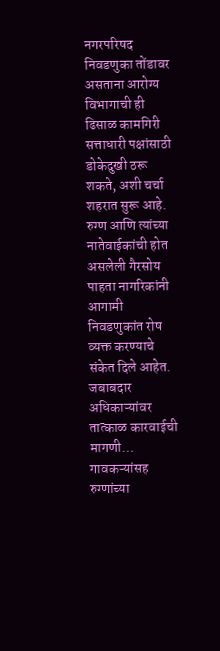नगरपरिषद निवडणुका तोंडावर असताना आरोग्य विभागाची ही ढिसाळ कामगिरी सत्ताधारी पक्षांसाठी डोकेदुखी ठरू शकते, अशी चर्चा शहरात सुरू आहे. रुग्ण आणि त्यांच्या नातेवाईकांची होत असलेली गैरसोय पाहता नागरिकांनी आगामी निवडणुकांत रोष व्यक्त करण्याचे संकेत दिले आहेत.
जबाबदार अधिकाऱ्यांवर तात्काळ कारवाईची मागणी…
गावकऱ्यांसह रुग्णांच्या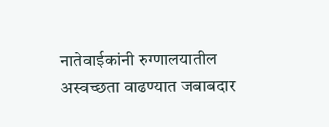नातेवाईकांनी रुग्णालयातील अस्वच्छता वाढण्यात जबाबदार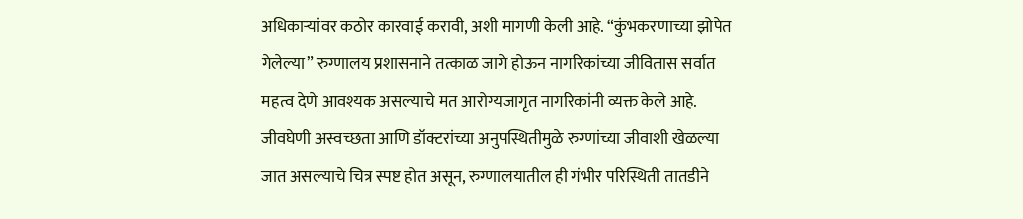अधिकाऱ्यांवर कठोर कारवाई करावी, अशी मागणी केली आहे. “कुंभकरणाच्या झोपेत गेलेल्या” रुग्णालय प्रशासनाने तत्काळ जागे होऊन नागरिकांच्या जीवितास सर्वात महत्व देणे आवश्यक असल्याचे मत आरोग्यजागृत नागरिकांनी व्यक्त केले आहे.
जीवघेणी अस्वच्छता आणि डॉक्टरांच्या अनुपस्थितीमुळे रुग्णांच्या जीवाशी खेळल्या जात असल्याचे चित्र स्पष्ट होत असून, रुग्णालयातील ही गंभीर परिस्थिती तातडीने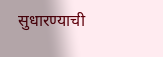सुधारण्याची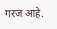गरज आहे.